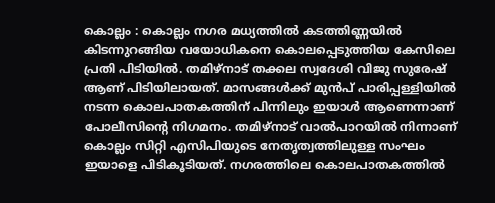കൊല്ലം : കൊല്ലം നഗര മധ്യത്തിൽ കടത്തിണ്ണയിൽ കിടന്നുറങ്ങിയ വയോധികനെ കൊലപ്പെടുത്തിയ കേസിലെ പ്രതി പിടിയിൽ. തമിഴ്നാട് തക്കല സ്വദേശി വിജു സുരേഷ് ആണ് പിടിയിലായത്. മാസങ്ങൾക്ക് മുൻപ് പാരിപ്പള്ളിയിൽ നടന്ന കൊലപാതകത്തിന് പിന്നിലും ഇയാൾ ആണെന്നാണ് പോലീസിന്റെ നിഗമനം. തമിഴ്നാട് വാൽപാറയിൽ നിന്നാണ് കൊല്ലം സിറ്റി എസിപിയുടെ നേതൃത്വത്തിലുള്ള സംഘം ഇയാളെ പിടികൂടിയത്. നഗരത്തിലെ കൊലപാതകത്തിൽ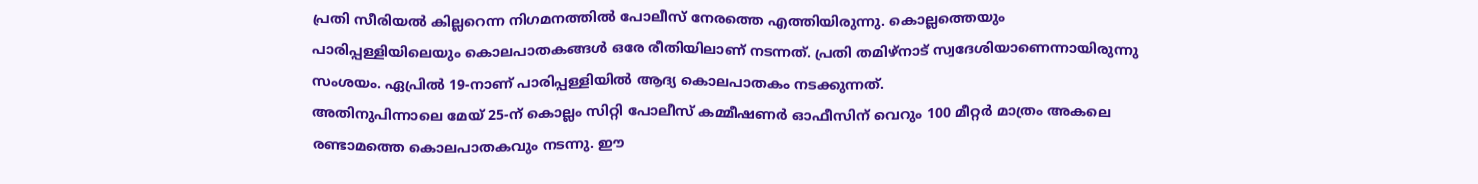പ്രതി സീരിയൽ കില്ലറെന്ന നിഗമനത്തിൽ പോലീസ് നേരത്തെ എത്തിയിരുന്നു. കൊല്ലത്തെയും പാരിപ്പള്ളിയിലെയും കൊലപാതകങ്ങൾ ഒരേ രീതിയിലാണ് നടന്നത്. പ്രതി തമിഴ്നാട് സ്വദേശിയാണെന്നായിരുന്നു സംശയം. ഏപ്രിൽ 19-നാണ് പാരിപ്പള്ളിയിൽ ആദ്യ കൊലപാതകം നടക്കുന്നത്.
അതിനുപിന്നാലെ മേയ് 25-ന് കൊല്ലം സിറ്റി പോലീസ് കമ്മീഷണർ ഓഫീസിന് വെറും 100 മീറ്റർ മാത്രം അകലെ രണ്ടാമത്തെ കൊലപാതകവും നടന്നു. ഈ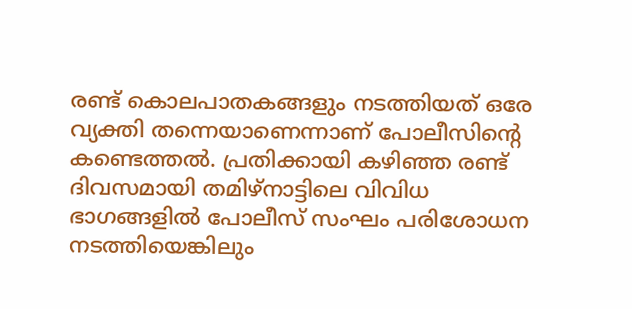രണ്ട് കൊലപാതകങ്ങളും നടത്തിയത് ഒരേ വ്യക്തി തന്നെയാണെന്നാണ് പോലീസിന്റെ കണ്ടെത്തൽ. പ്രതിക്കായി കഴിഞ്ഞ രണ്ട് ദിവസമായി തമിഴ്നാട്ടിലെ വിവിധ ഭാഗങ്ങളിൽ പോലീസ് സംഘം പരിശോധന നടത്തിയെങ്കിലും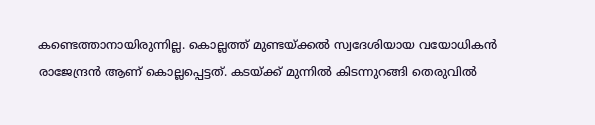കണ്ടെത്താനായിരുന്നില്ല. കൊല്ലത്ത് മുണ്ടയ്ക്കൽ സ്വദേശിയായ വയോധികൻ രാജേന്ദ്രൻ ആണ് കൊല്ലപ്പെട്ടത്. കടയ്ക്ക് മുന്നിൽ കിടന്നുറങ്ങി തെരുവിൽ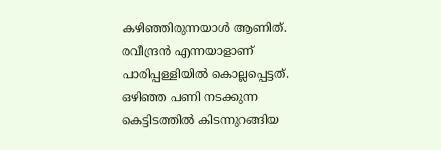കഴിഞ്ഞിരുന്നയാൾ ആണിത്. രവീന്ദ്രൻ എന്നയാളാണ് പാരിപ്പള്ളിയിൽ കൊല്ലപ്പെട്ടത്. ഒഴിഞ്ഞ പണി നടക്കുന്ന കെട്ടിടത്തിൽ കിടന്നുറങ്ങിയ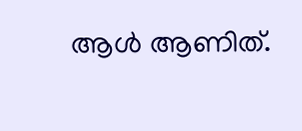ആൾ ആണിത്.